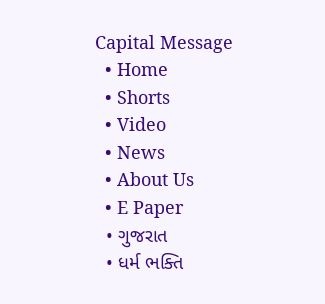Capital Message
  • Home
  • Shorts
  • Video
  • News
  • About Us
  • E Paper
  • ગુજરાત
  • ધર્મ ભક્તિ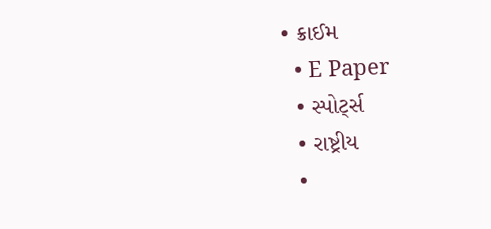• ક્રાઈમ
  • E Paper
  • સ્પોર્ટ્સ
  • રાષ્ટ્રીય
  •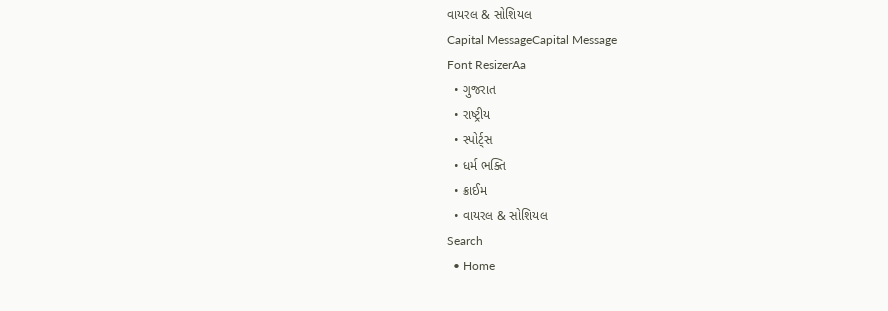વાયરલ & સોશિયલ
Capital MessageCapital Message
Font ResizerAa
  • ગુજરાત
  • રાષ્ટ્રીય
  • સ્પોર્ટ્સ
  • ધર્મ ભક્તિ
  • ક્રાઈમ
  • વાયરલ & સોશિયલ
Search
  • Home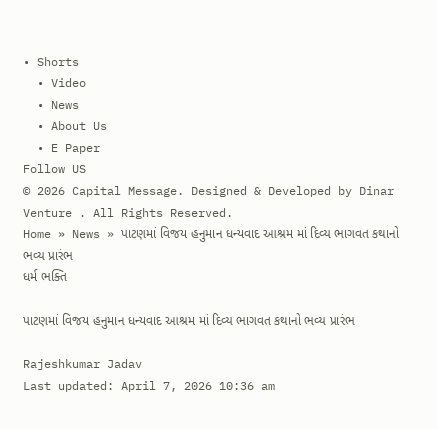• Shorts
  • Video
  • News
  • About Us
  • E Paper
Follow US
© 2026 Capital Message. Designed & Developed by Dinar Venture . All Rights Reserved.
Home » News » પાટણમાં વિજય હનુમાન ધન્યવાદ આશ્રમ માં દિવ્ય ભાગવત કથાનો ભવ્ય પ્રારંભ
ધર્મ ભક્તિ

પાટણમાં વિજય હનુમાન ધન્યવાદ આશ્રમ માં દિવ્ય ભાગવત કથાનો ભવ્ય પ્રારંભ

Rajeshkumar Jadav
Last updated: April 7, 2026 10:36 am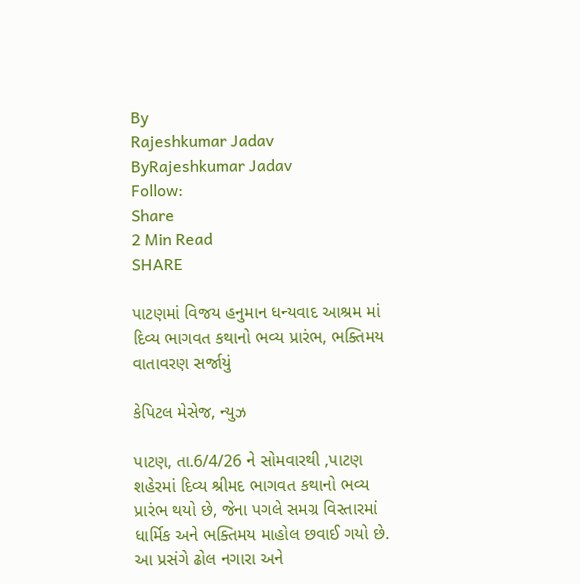By
Rajeshkumar Jadav
ByRajeshkumar Jadav
Follow:
Share
2 Min Read
SHARE

પાટણમાં વિજય હનુમાન ધન્યવાદ આશ્રમ માં દિવ્ય ભાગવત કથાનો ભવ્ય પ્રારંભ, ભક્તિમય વાતાવરણ સર્જાયું

કેપિટલ મેસેજ, ન્યુઝ

પાટણ, તા.6/4/26 ને સોમવારથી ,પાટણ શહેરમાં દિવ્ય શ્રીમદ ભાગવત કથાનો ભવ્ય પ્રારંભ થયો છે, જેના પગલે સમગ્ર વિસ્તારમાં ધાર્મિક અને ભક્તિમય માહોલ છવાઈ ગયો છે. આ પ્રસંગે ઢોલ નગારા અને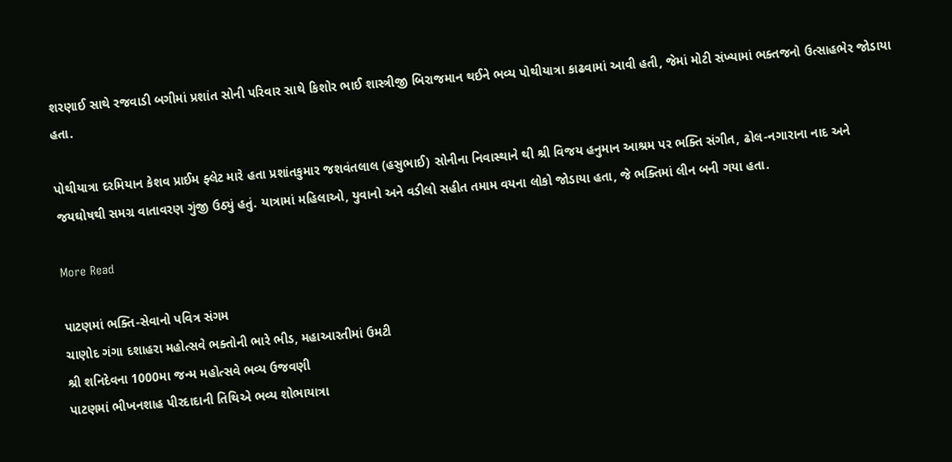શરણાઈ સાથે રજવાડી બગીમાં પ્રશાંત સોની પરિવાર સાથે કિશોર ભાઈ શાસ્ત્રીજી બિરાજમાન થઈને ભવ્ય પોથીયાત્રા કાઢવામાં આવી હતી, જેમાં મોટી સંખ્યામાં ભક્તજનો ઉત્સાહભેર જોડાયા હતા.

પોથીયાત્રા દરમિયાન કેશવ પ્રાઈમ ફ્લેટ મારે હતા પ્રશાંતકુમાર જશવંતલાલ (હસુભાઈ) સોનીના નિવાસ્થાને થી શ્રી વિજય હનુમાન આશ્રમ પર ભક્તિ સંગીત, ઢોલ-નગારાના નાદ અને જયઘોષથી સમગ્ર વાતાવરણ ગુંજી ઉઠ્યું હતું. યાત્રામાં મહિલાઓ, યુવાનો અને વડીલો સહીત તમામ વયના લોકો જોડાયા હતા, જે ભક્તિમાં લીન બની ગયા હતા.

More Read

પાટણમાં ભક્તિ-સેવાનો પવિત્ર સંગમ
ચાણોદ ગંગા દશાહરા મહોત્સવે ભક્તોની ભારે ભીડ, મહાઆરતીમાં ઉમટી
શ્રી શનિદેવના 1000મા જન્મ મહોત્સવે ભવ્ય ઉજવણી
પાટણમાં ભીખનશાહ પીરદાદાની તિથિએ ભવ્ય શોભાયાત્રા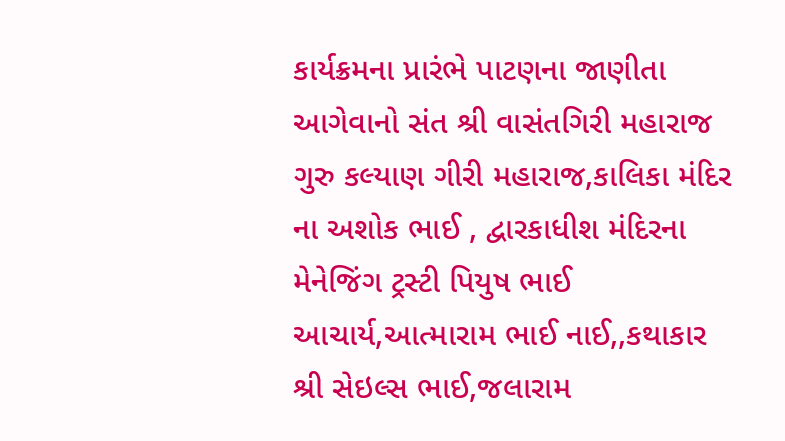કાર્યક્રમના પ્રારંભે પાટણના જાણીતા આગેવાનો સંત શ્રી વાસંતગિરી મહારાજ ગુરુ કલ્યાણ ગીરી મહારાજ,કાલિકા મંદિર ના અશોક ભાઈ , દ્વારકાધીશ મંદિરના મેનેજિંગ ટ્રસ્ટી પિયુષ ભાઈ આચાર્ય,આત્મારામ ભાઈ નાઈ,,કથાકાર શ્રી સેઇલ્સ ભાઈ,જલારામ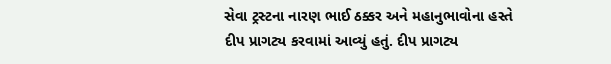સેવા ટ્રસ્ટના નારણ ભાઈ ઠક્કર અને મહાનુભાવોના હસ્તે દીપ પ્રાગટ્ય કરવામાં આવ્યું હતું. દીપ પ્રાગટ્ય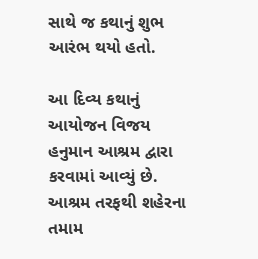સાથે જ કથાનું શુભ આરંભ થયો હતો.

આ દિવ્ય કથાનું આયોજન વિજય હનુમાન આશ્રમ દ્વારા કરવામાં આવ્યું છે. આશ્રમ તરફથી શહેરના તમામ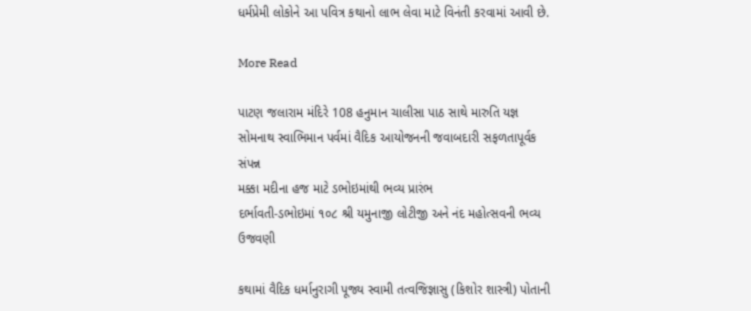ધર્મપ્રેમી લોકોને આ પવિત્ર કથાનો લાભ લેવા માટે વિનંતી કરવામાં આવી છે.

More Read

પાટણ જલારામ મંદિરે 108 હનુમાન ચાલીસા પાઠ સાથે મારુતિ યજ્ઞ
સોમનાથ સ્વાભિમાન પર્વમાં વૈદિક આયોજનની જવાબદારી સફળતાપૂર્વક સંપન્ન
મક્કા મદીના હજ માટે ડભોઇમાંથી ભવ્ય પ્રારંભ
દર્ભાવતી-ડભોઇમાં ૧૦૮ શ્રી યમુનાજી લોટીજી અને નંદ મહોત્સવની ભવ્ય ઉજવણી

કથામાં વૈદિક ધર્માનુરાગી પૂજ્ય સ્વામી તત્વજિજ્ઞાસુ (કિશોર શાસ્ત્રી) પોતાની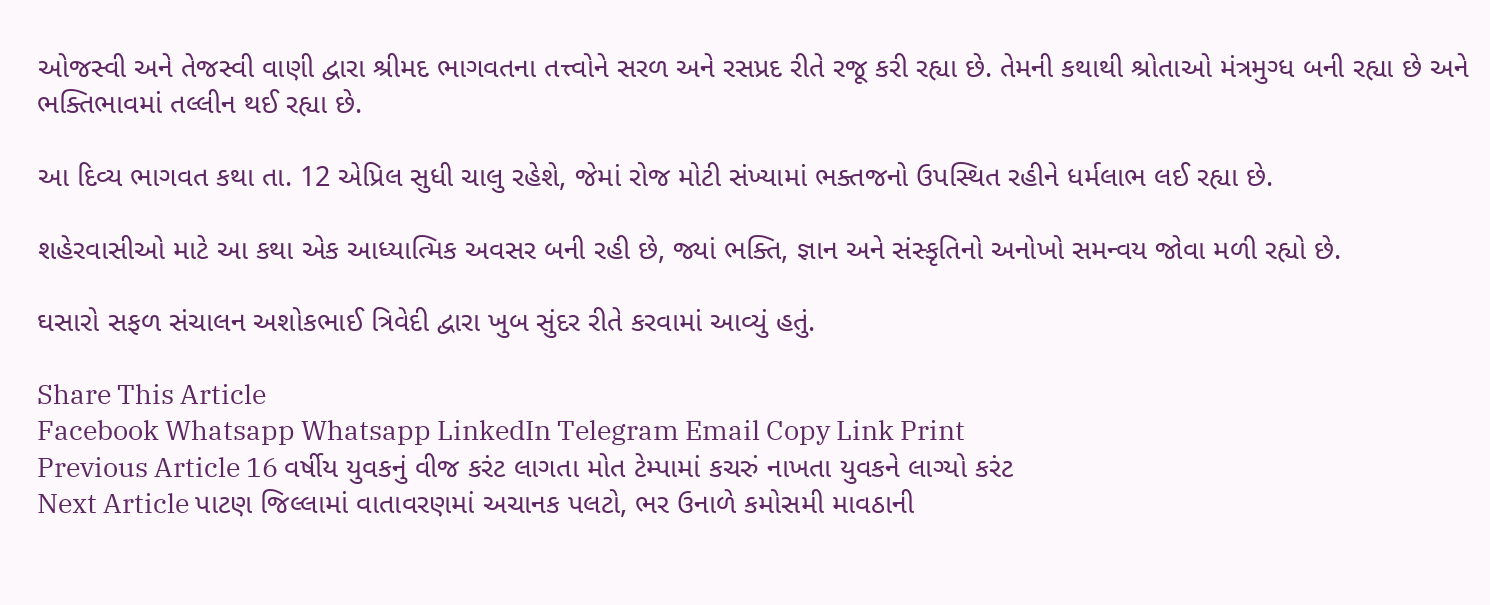ઓજસ્વી અને તેજસ્વી વાણી દ્વારા શ્રીમદ ભાગવતના તત્ત્વોને સરળ અને રસપ્રદ રીતે રજૂ કરી રહ્યા છે. તેમની કથાથી શ્રોતાઓ મંત્રમુગ્ધ બની રહ્યા છે અને ભક્તિભાવમાં તલ્લીન થઈ રહ્યા છે.

આ દિવ્ય ભાગવત કથા તા. 12 એપ્રિલ સુધી ચાલુ રહેશે, જેમાં રોજ મોટી સંખ્યામાં ભક્તજનો ઉપસ્થિત રહીને ધર્મલાભ લઈ રહ્યા છે.

શહેરવાસીઓ માટે આ કથા એક આધ્યાત્મિક અવસર બની રહી છે, જ્યાં ભક્તિ, જ્ઞાન અને સંસ્કૃતિનો અનોખો સમન્વય જોવા મળી રહ્યો છે.

ઘસારો સફળ સંચાલન અશોકભાઈ ત્રિવેદી દ્વારા ખુબ સુંદર રીતે કરવામાં આવ્યું હતું.

Share This Article
Facebook Whatsapp Whatsapp LinkedIn Telegram Email Copy Link Print
Previous Article 16 વર્ષીય યુવકનું વીજ કરંટ લાગતા મોત ટેમ્પામાં કચરું નાખતા યુવકને લાગ્યો કરંટ
Next Article પાટણ જિલ્લામાં વાતાવરણમાં અચાનક પલટો, ભર ઉનાળે કમોસમી માવઠાની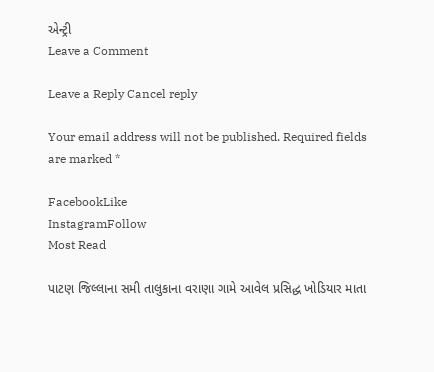એન્ટ્રી
Leave a Comment

Leave a Reply Cancel reply

Your email address will not be published. Required fields are marked *

FacebookLike
InstagramFollow
Most Read

પાટણ જિલ્લાના સમી તાલુકાના વરાણા ગામે આવેલ પ્રસિદ્ધ ખોડિયાર માતા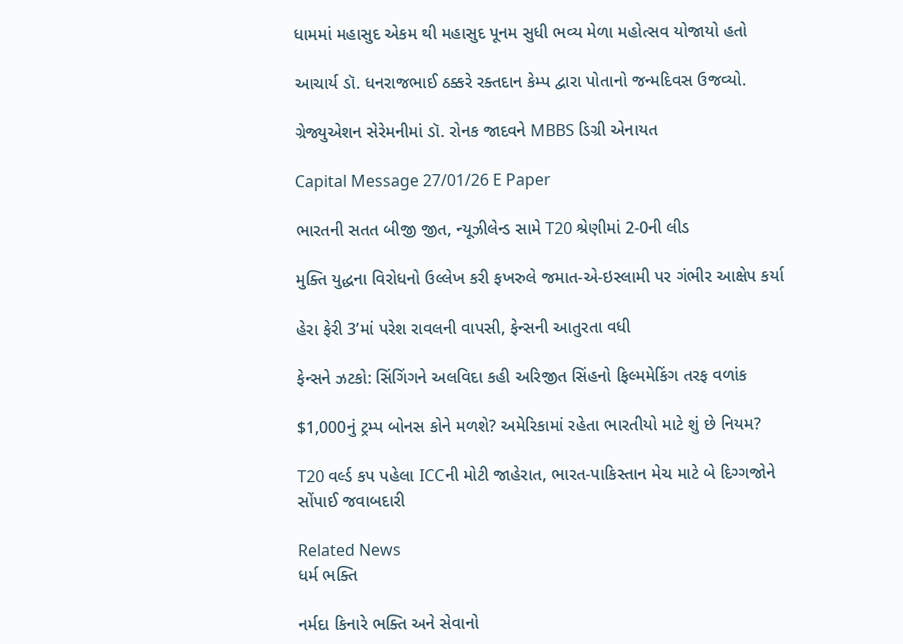ધામમાં મહાસુદ એકમ થી મહાસુદ પૂનમ સુધી ભવ્ય મેળા મહોત્સવ યોજાયો હતો

આચાર્ય ડૉ. ધનરાજભાઈ ઠક્કરે રક્તદાન કેમ્પ દ્વારા પોતાનો જન્મદિવસ ઉજવ્યો.

ગ્રેજ્યુએશન સેરેમનીમાં ડૉ. રોનક જાદવને MBBS ડિગ્રી એનાયત

Capital Message 27/01/26 E Paper

ભારતની સતત બીજી જીત, ન્યૂઝીલેન્ડ સામે T20 શ્રેણીમાં 2-0ની લીડ

મુક્તિ યુદ્ધના વિરોધનો ઉલ્લેખ કરી ફખરુલે જમાત-એ-ઇસ્લામી પર ગંભીર આક્ષેપ કર્યા

હેરા ફેરી 3’માં પરેશ રાવલની વાપસી, ફેન્સની આતુરતા વધી

ફેન્સને ઝટકો: સિંગિંગને અલવિદા કહી અરિજીત સિંહનો ફિલ્મમેકિંગ તરફ વળાંક

$1,000નું ટ્રમ્પ બોનસ કોને મળશે? અમેરિકામાં રહેતા ભારતીયો માટે શું છે નિયમ?

T20 વર્લ્ડ કપ પહેલા ICCની મોટી જાહેરાત, ભારત-પાકિસ્તાન મેચ માટે બે દિગ્ગજોને સોંપાઈ જવાબદારી

Related News
ધર્મ ભક્તિ

નર્મદા કિનારે ભક્તિ અને સેવાનો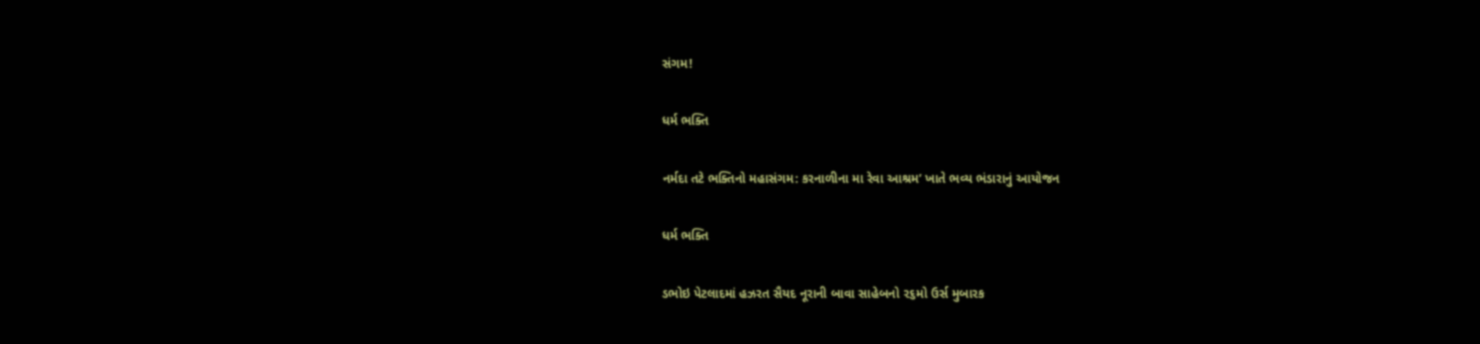સંગમ!

ધર્મ ભક્તિ

નર્મદા તટે ભક્તિનો મહાસંગમ: કરનાળીના મા રેવા આશ્રમ’ ખાતે ભવ્ય ભંડારાનું આયોજન

ધર્મ ભક્તિ

ડભોઇ પેટલાદમાં હઝરત સૈયદ નૂરાની બાવા સાહેબનો ૨૬મો ઉર્સ મુબારક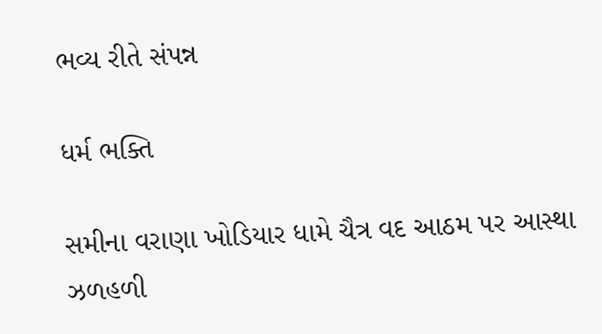ભવ્ય રીતે સંપન્ન

ધર્મ ભક્તિ

સમીના વરાણા ખોડિયાર ધામે ચૈત્ર વદ આઠમ પર આસ્થા ઝળહળી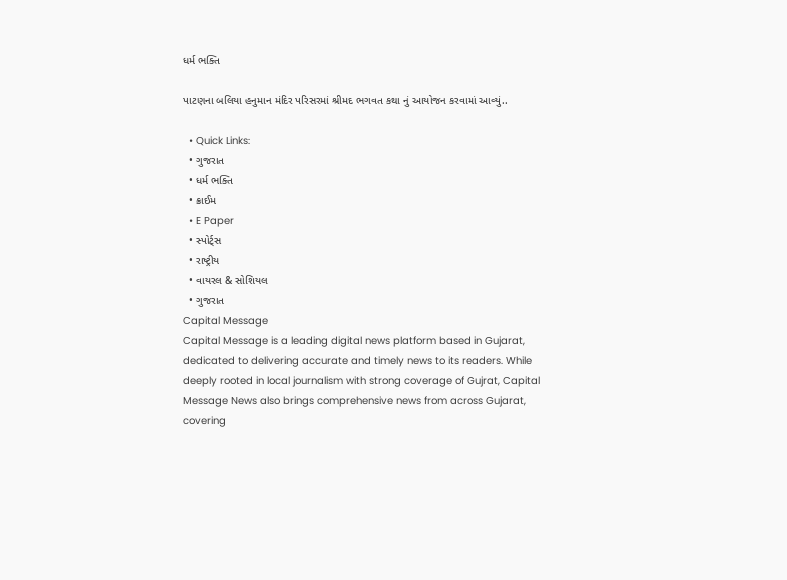ધર્મ ભક્તિ

પાટણના બલિયા હનુમાન મંદિર પરિસરમાં શ્રીમદ ભગવત કથા નું આયોજન કરવામાં આવ્યું..

  • Quick Links:
  • ગુજરાત
  • ધર્મ ભક્તિ
  • ક્રાઈમ
  • E Paper
  • સ્પોર્ટ્સ
  • રાષ્ટ્રીય
  • વાયરલ & સોશિયલ
  • ગુજરાત
Capital Message
Capital Message is a leading digital news platform based in Gujarat, dedicated to delivering accurate and timely news to its readers. While deeply rooted in local journalism with strong coverage of Gujrat, Capital Message News also brings comprehensive news from across Gujarat, covering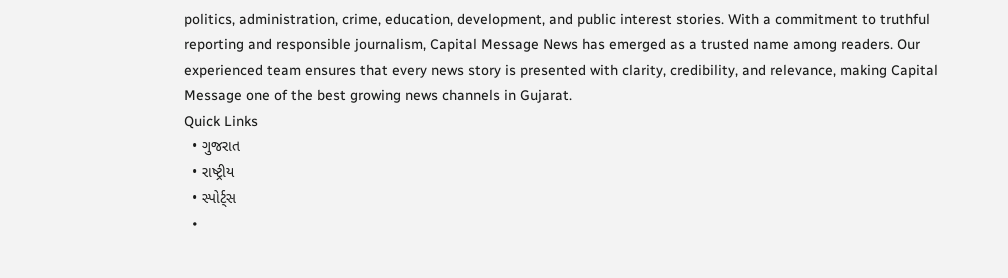politics, administration, crime, education, development, and public interest stories. With a commitment to truthful reporting and responsible journalism, Capital Message News has emerged as a trusted name among readers. Our experienced team ensures that every news story is presented with clarity, credibility, and relevance, making Capital Message one of the best growing news channels in Gujarat.
Quick Links
  • ગુજરાત
  • રાષ્ટ્રીય
  • સ્પોર્ટ્સ
  •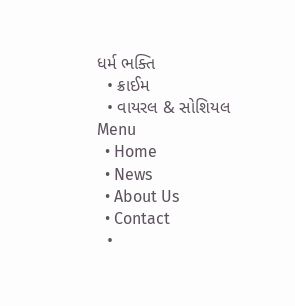ધર્મ ભક્તિ
  • ક્રાઈમ
  • વાયરલ & સોશિયલ
Menu
  • Home
  • News
  • About Us
  • Contact
  •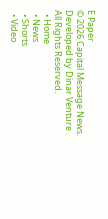E Paper
© 2026 Capital Message News. Developed by Dinar Venture . All Rights Reserved.
  • Home
  • News
  • Shorts
  • Video